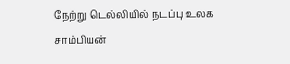நேற்று டெல்லியில் நடப்பு உலக சாம்பியன்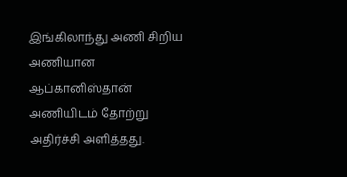இங்கிலாந்து அணி சிறிய அணியான ஆப்கானிஸ்தான் அணியிடம் தோற்று அதிர்ச்சி அளித்தது.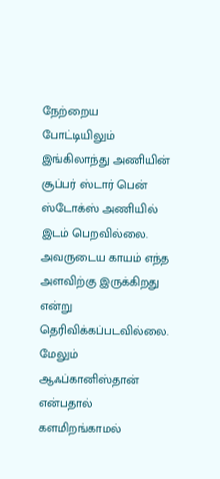நேற்றைய போட்டியிலும் இங்கிலாந்து அணியின் சூப்பர் ஸ்டார் பென் ஸ்டோக்ஸ் அணியில் இடம் பெறவில்லை. அவருடைய காயம் எந்த அளவிற்கு இருக்கிறது என்று தெரிவிக்கப்படவில்லை. மேலும் ஆஃப்கானிஸ்தான் என்பதால் களமிறங்காமல்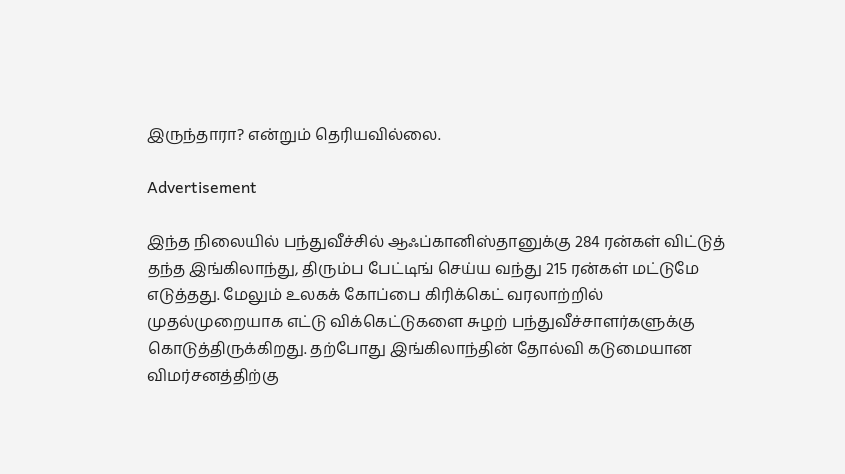இருந்தாரா? என்றும் தெரியவில்லை.

Advertisement

இந்த நிலையில் பந்துவீச்சில் ஆஃப்கானிஸ்தானுக்கு 284 ரன்கள் விட்டுத் தந்த இங்கிலாந்து, திரும்ப பேட்டிங் செய்ய வந்து 215 ரன்கள் மட்டுமே எடுத்தது. மேலும் உலகக் கோப்பை கிரிக்கெட் வரலாற்றில் முதல்முறையாக எட்டு விக்கெட்டுகளை சுழற் பந்துவீச்சாளர்களுக்கு கொடுத்திருக்கிறது. தற்போது இங்கிலாந்தின் தோல்வி கடுமையான விமர்சனத்திற்கு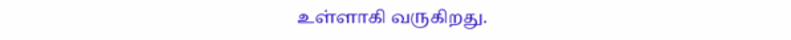உள்ளாகி வருகிறது.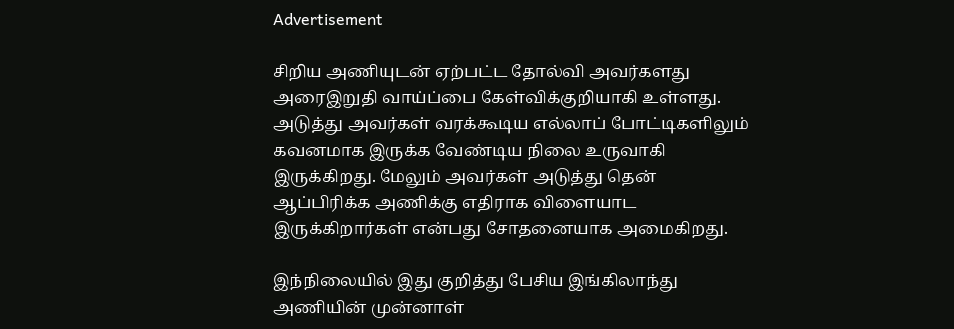Advertisement

சிறிய அணியுடன் ஏற்பட்ட தோல்வி அவர்களது அரைஇறுதி வாய்ப்பை கேள்விக்குறியாகி உள்ளது. அடுத்து அவர்கள் வரக்கூடிய எல்லாப் போட்டிகளிலும் கவனமாக இருக்க வேண்டிய நிலை உருவாகி இருக்கிறது. மேலும் அவர்கள் அடுத்து தென் ஆப்பிரிக்க அணிக்கு எதிராக விளையாட இருக்கிறார்கள் என்பது சோதனையாக அமைகிறது.

இந்நிலையில் இது குறித்து பேசிய இங்கிலாந்து அணியின் முன்னாள்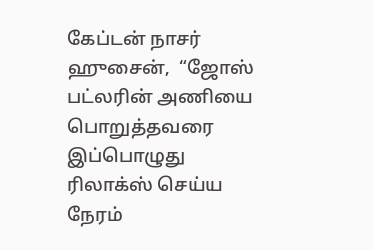கேப்டன் நாசர் ஹுசைன்,  “ஜோஸ் பட்லரின் அணியை பொறுத்தவரை இப்பொழுது ரிலாக்ஸ் செய்ய நேரம்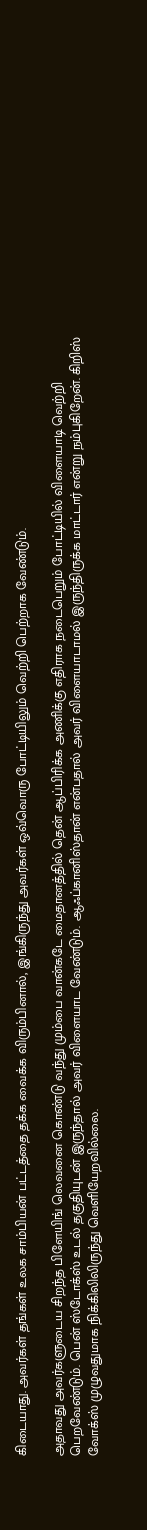கிடையாது. அவர்கள் தங்கள் உலக சாம்பியன் பட்டத்தை தக்க வைக்க விரும்பினால், இங்கிருந்து அவர்கள் ஒவ்வொரு போட்டியிலும் வெற்றி பெற்றாக வேண்டும்.

அதாவது அவர்களுடைய சிறந்த பிளேயிங் லெவனை கொண்டு வந்து மும்பை வான்கடே மைதானத்தில் தென் ஆப்பிரிக்க அணிக்கு எதிராக நடைபெறும் போட்டியில் விளையாடி வெற்றி பெறவேண்டும். பென் ஸ்டோக்ஸ் உடல் தகுதியுடன் இருந்தால் அவர் விளையாட வேண்டும். ஆஃப்கானிஸ்தான் என்பதால் அவர் விளையாடாமல் இருந்திருக்க மாட்டார் என்று நம்புகிறேன். கிறிஸ் வோக்ஸ் முழுவதுமாக நிக்கிலிலிருந்து வெளியேறவில்லை.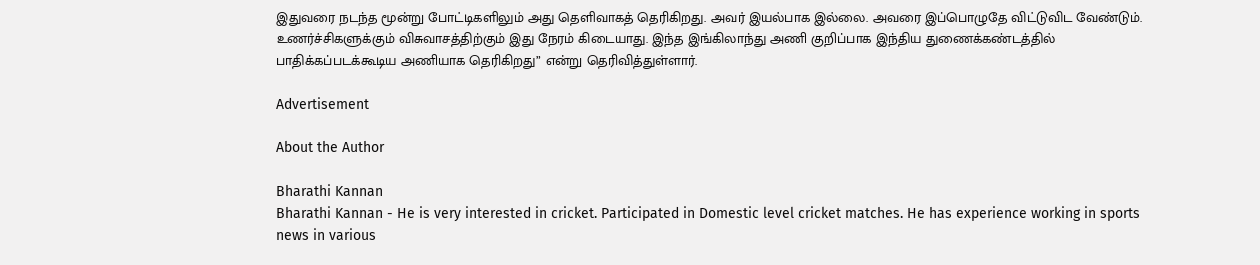இதுவரை நடந்த மூன்று போட்டிகளிலும் அது தெளிவாகத் தெரிகிறது. அவர் இயல்பாக இல்லை. அவரை இப்பொழுதே விட்டுவிட வேண்டும். உணர்ச்சிகளுக்கும் விசுவாசத்திற்கும் இது நேரம் கிடையாது. இந்த இங்கிலாந்து அணி குறிப்பாக இந்திய துணைக்கண்டத்தில் பாதிக்கப்படக்கூடிய அணியாக தெரிகிறது” என்று தெரிவித்துள்ளார்.

Advertisement

About the Author

Bharathi Kannan
Bharathi Kannan - He is very interested in cricket. Participated in Domestic level cricket matches. He has experience working in sports news in various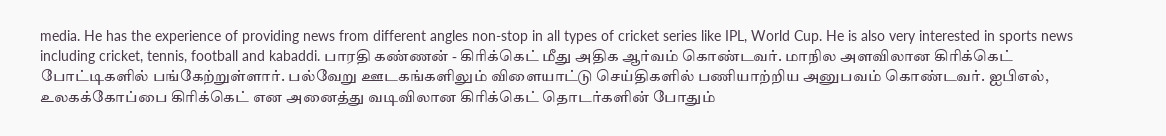media. He has the experience of providing news from different angles non-stop in all types of cricket series like IPL, World Cup. He is also very interested in sports news including cricket, tennis, football and kabaddi. பாரதி கண்ணன் - கிரிக்கெட் மீது அதிக ஆர்வம் கொண்டவர். மாநில அளவிலான கிரிக்கெட் போட்டிகளில் பங்கேற்றுள்ளார். பல்வேறு ஊடகங்களிலும் விளையாட்டு செய்திகளில் பணியாற்றிய அனுபவம் கொண்டவர். ஐபிஎல், உலகக்கோப்பை கிரிக்கெட் என அனைத்து வடிவிலான கிரிக்கெட் தொடர்களின் போதும்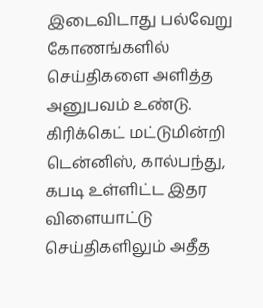இடைவிடாது பல்வேறு கோணங்களில் செய்திகளை அளித்த அனுபவம் உண்டு. கிரிக்கெட் மட்டுமின்றி டென்னிஸ், கால்பந்து, கபடி உள்ளிட்ட இதர விளையாட்டு செய்திகளிலும் அதீத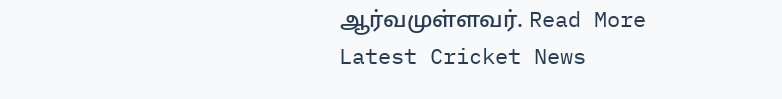ஆர்வமுள்ளவர். Read More
Latest Cricket News